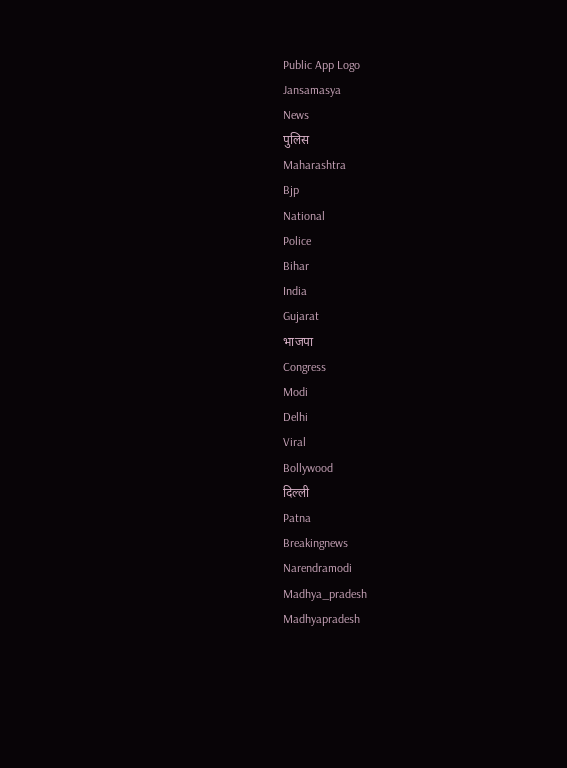Public App Logo
Jansamasya
News
पुलिस
Maharashtra
Bjp
National
Police
Bihar
India
Gujarat
भाजपा
Congress
Modi
Delhi
Viral
Bollywood
दिल्ली
Patna
Breakingnews
Narendramodi
Madhya_pradesh
Madhyapradesh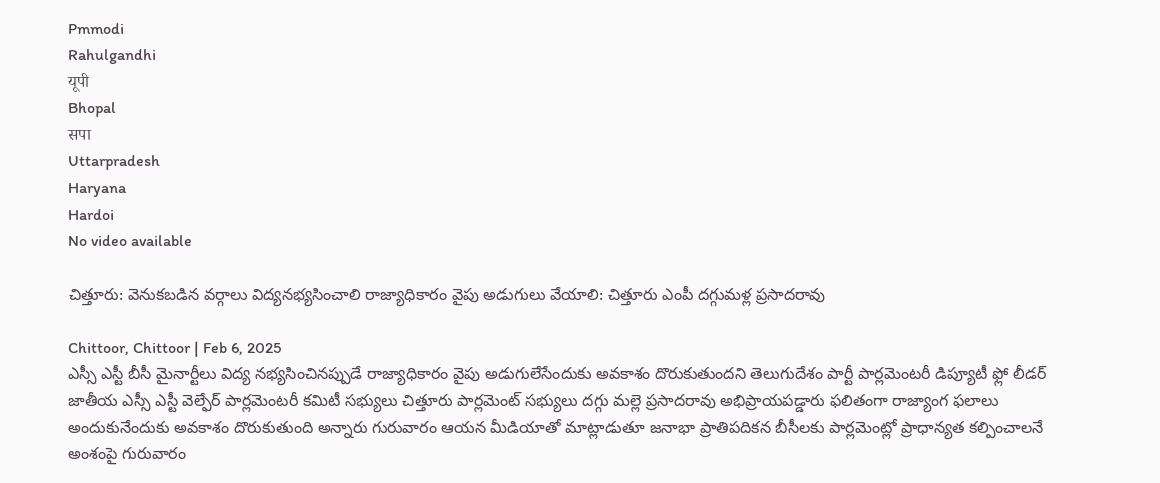Pmmodi
Rahulgandhi
यूपी
Bhopal
सपा
Uttarpradesh
Haryana
Hardoi
No video available

చిత్తూరు: వెనుకబడిన వర్గాలు విద్యనభ్యసించాలి రాజ్యాధికారం వైపు అడుగులు వేయాలి: చిత్తూరు ఎంపీ దగ్గుమళ్ల ప్రసాదరావు

Chittoor, Chittoor | Feb 6, 2025
ఎస్సీ ఎస్టీ బీసీ మైనార్టీలు విద్య నభ్యసించినప్పుడే రాజ్యాధికారం వైపు అడుగులేసేందుకు అవకాశం దొరుకుతుందని తెలుగుదేశం పార్టీ పార్లమెంటరీ డిప్యూటీ ఫ్లో లీడర్ జాతీయ ఎస్సీ ఎస్టీ వెల్ఫేర్ పార్లమెంటరీ కమిటీ సభ్యులు చిత్తూరు పార్లమెంట్ సభ్యులు దగ్గు మల్లె ప్రసాదరావు అభిప్రాయపడ్డారు ఫలితంగా రాజ్యాంగ ఫలాలు అందుకునేందుకు అవకాశం దొరుకుతుంది అన్నారు గురువారం ఆయన మీడియాతో మాట్లాడుతూ జనాభా ప్రాతిపదికన బీసీలకు పార్లమెంట్లో ప్రాధాన్యత కల్పించాలనే అంశంపై గురువారం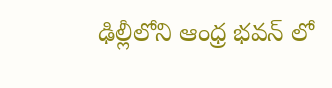ఢిల్లీలోని ఆంధ్ర భవన్ లో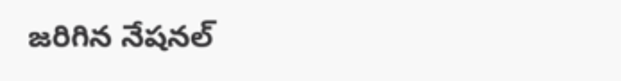జరిగిన నేషనల్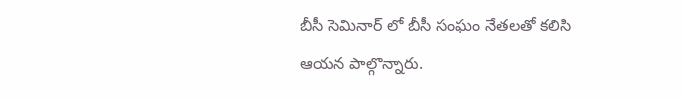బీసీ సెమినార్ లో బీసీ సంఘం నేతలతో కలిసి ఆయన పాల్గొన్నారు.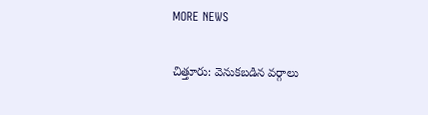MORE NEWS

చిత్తూరు: వెనుకబడిన వర్గాలు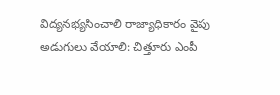విద్యనభ్యసించాలి రాజ్యాధికారం వైపు అడుగులు వేయాలి: చిత్తూరు ఎంపీ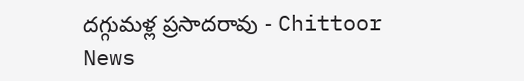దగ్గుమళ్ల ప్రసాదరావు - Chittoor News